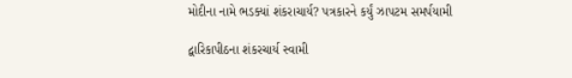મોદીના નામે ભડક્યાં શંકરાચાર્ય? પત્રકારને કર્યું ઝાપટમ સમર્પયામી

દ્વારિકાપીઠના શંકરચાર્ય સ્વામી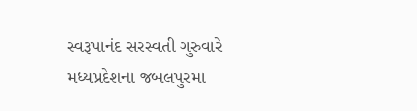સ્વરૂપાનંદ સરસ્વતી ગુરુવારે મધ્યપ્રદેશના જબલપુરમા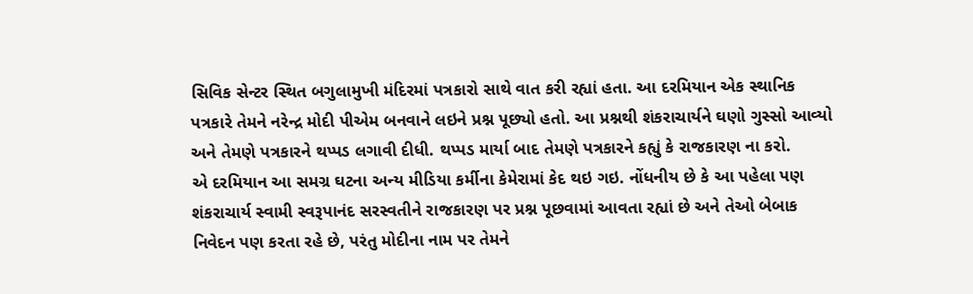સિવિક સેન્ટર સ્થિત બગુલામુખી મંદિરમાં પત્રકારો સાથે વાત કરી રહ્યાં હતા. આ દરમિયાન એક સ્થાનિક પત્રકારે તેમને નરેન્દ્ર મોદી પીએમ બનવાને લઇને પ્રશ્ન પૂછ્યો હતો. આ પ્રશ્નથી શંકરાચાર્યને ઘણો ગુસ્સો આવ્યો અને તેમણે પત્રકારને થપ્પડ લગાવી દીધી. થપ્પડ માર્યા બાદ તેમણે પત્રકારને કહ્યું કે રાજકારણ ના કરો.
એ દરમિયાન આ સમગ્ર ઘટના અન્ય મીડિયા કર્મીના કેમેરામાં કેદ થઇ ગઇ. નોંધનીય છે કે આ પહેલા પણ શંકરાચાર્ય સ્વામી સ્વરૂપાનંદ સરસ્વતીને રાજકારણ પર પ્રશ્ન પૂછવામાં આવતા રહ્યાં છે અને તેઓ બેબાક નિવેદન પણ કરતા રહે છે, પરંતુ મોદીના નામ પર તેમને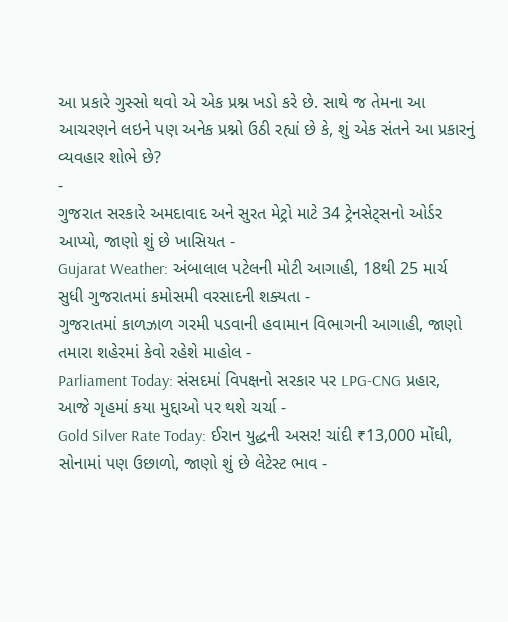આ પ્રકારે ગુસ્સો થવો એ એક પ્રશ્ન ખડો કરે છે. સાથે જ તેમના આ આચરણને લઇને પણ અનેક પ્રશ્નો ઉઠી રહ્યાં છે કે, શું એક સંતને આ પ્રકારનું વ્યવહાર શોભે છે?
-
ગુજરાત સરકારે અમદાવાદ અને સુરત મેટ્રો માટે 34 ટ્રેનસેટ્સનો ઓર્ડર આપ્યો, જાણો શું છે ખાસિયત -
Gujarat Weather: અંબાલાલ પટેલની મોટી આગાહી, 18થી 25 માર્ચ સુધી ગુજરાતમાં કમોસમી વરસાદની શક્યતા -
ગુજરાતમાં કાળઝાળ ગરમી પડવાની હવામાન વિભાગની આગાહી, જાણો તમારા શહેરમાં કેવો રહેશે માહોલ -
Parliament Today: સંસદમાં વિપક્ષનો સરકાર પર LPG-CNG પ્રહાર, આજે ગૃહમાં કયા મુદ્દાઓ પર થશે ચર્ચા -
Gold Silver Rate Today: ઈરાન યુદ્ધની અસર! ચાંદી ₹13,000 મોંઘી, સોનામાં પણ ઉછાળો, જાણો શું છે લેટેસ્ટ ભાવ -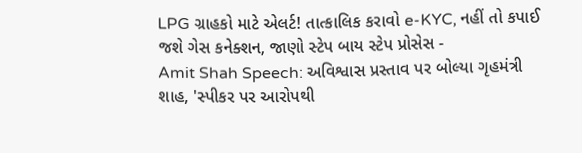LPG ગ્રાહકો માટે એલર્ટ! તાત્કાલિક કરાવો e-KYC, નહીં તો કપાઈ જશે ગેસ કનેક્શન, જાણો સ્ટેપ બાય સ્ટેપ પ્રોસેસ -
Amit Shah Speech: અવિશ્વાસ પ્રસ્તાવ પર બોલ્યા ગૃહમંત્રી શાહ, 'સ્પીકર પર આરોપથી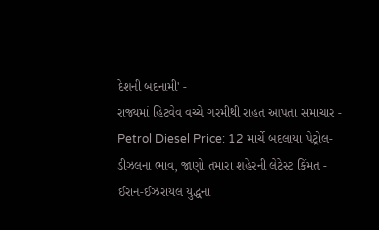દેશની બદનામી' -
રાજ્યમાં હિટવેવ વચ્ચે ગરમીથી રાહત આપતા સમાચાર -
Petrol Diesel Price: 12 માર્ચે બદલાયા પેટ્રોલ-ડીઝલના ભાવ, જાણો તમારા શહેરની લેટેસ્ટ કિંમત -
ઈરાન-ઈઝરાયલ યુદ્ધના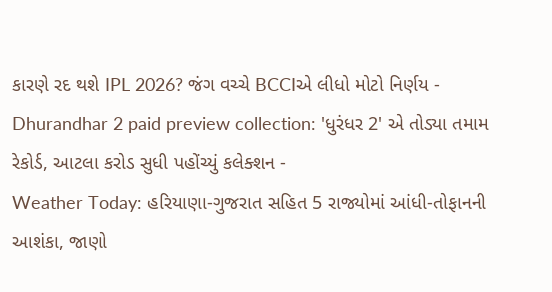કારણે રદ થશે IPL 2026? જંગ વચ્ચે BCCIએ લીધો મોટો નિર્ણય -
Dhurandhar 2 paid preview collection: 'ધુરંધર 2' એ તોડ્યા તમામ રેકોર્ડ, આટલા કરોડ સુધી પહોંચ્યું કલેક્શન -
Weather Today: હરિયાણા-ગુજરાત સહિત 5 રાજ્યોમાં આંધી-તોફાનની આશંકા, જાણો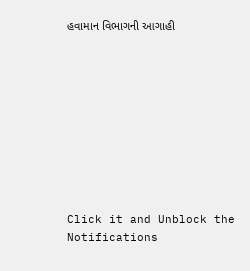હવામાન વિભાગની આગાહી










Click it and Unblock the Notifications